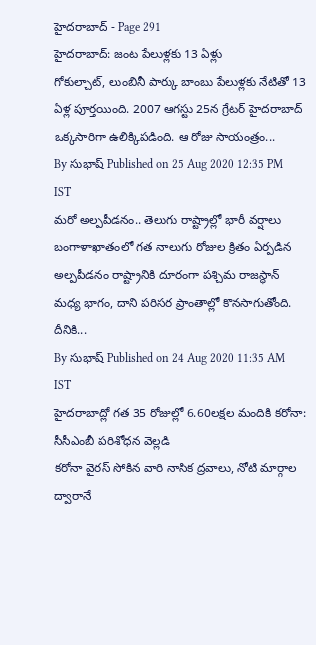హైదరాబాద్ - Page 291
హైదరాబాద్: జంట పేలుళ్లకు 13 ఏళ్లు
గోకుల్చాట్, లుంబినీ పార్కు బాంబు పేలుళ్లకు నేటితో 13 ఏళ్ల పూర్తయింది. 2007 ఆగస్టు 25న గ్రేటర్ హైదరాబాద్ ఒక్కసారిగా ఉలిక్కిపడింది. ఆ రోజు సాయంత్రం...
By సుభాష్ Published on 25 Aug 2020 12:35 PM IST
మరో అల్పపీడనం.. తెలుగు రాష్ట్రాల్లో భారీ వర్షాలు
బంగాళాఖాతంలో గత నాలుగు రోజుల క్రితం ఏర్పడిన అల్పపీడనం రాష్ట్రానికి దూరంగా పశ్చిమ రాజస్థాన్ మధ్య భాగం, దాని పరిసర ప్రాంతాల్లో కొనసాగుతోంది. దీనికి...
By సుభాష్ Published on 24 Aug 2020 11:35 AM IST
హైదరాబాద్లో గత 35 రోజుల్లో 6.60లక్షల మందికి కరోనా: సీసీఎంబీ పరిశోధన వెల్లడి
కరోనా వైరస్ సోకిన వారి నాసిక ద్రవాలు, నోటి మార్గాల ద్వారానే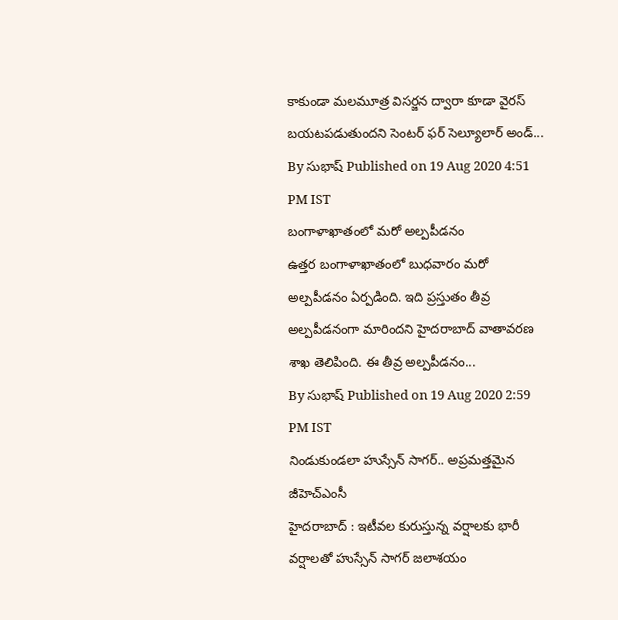కాకుండా మలమూత్ర విసర్జన ద్వారా కూడా వైరస్ బయటపడుతుందని సెంటర్ ఫర్ సెల్యూలార్ అండ్...
By సుభాష్ Published on 19 Aug 2020 4:51 PM IST
బంగాళాఖాతంలో మరో అల్పపీడనం
ఉత్తర బంగాళాఖాతంలో బుధవారం మరో అల్పపీడనం ఏర్పడింది. ఇది ప్రస్తుతం తీవ్ర అల్పపీడనంగా మారిందని హైదరాబాద్ వాతావరణ శాఖ తెలిపింది. ఈ తీవ్ర అల్పపీడనం...
By సుభాష్ Published on 19 Aug 2020 2:59 PM IST
నిండుకుండలా హుస్సేన్ సాగర్.. అప్రమత్తమైన జీహెచ్ఎంసీ
హైదరాబాద్ : ఇటీవల కురుస్తున్న వర్షాలకు భారీ వర్షాలతో హుస్సేన్ సాగర్ జలాశయం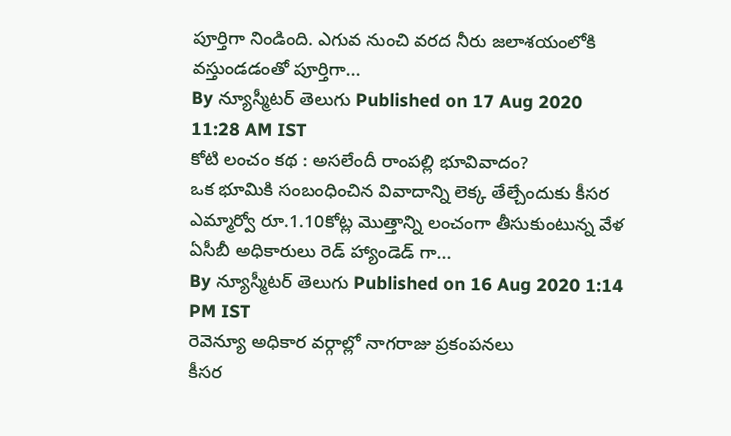పూర్తిగా నిండింది. ఎగువ నుంచి వరద నీరు జలాశయంలోకి వస్తుండడంతో పూర్తిగా...
By న్యూస్మీటర్ తెలుగు Published on 17 Aug 2020 11:28 AM IST
కోటి లంచం కథ : అసలేందీ రాంపల్లి భూవివాదం?
ఒక భూమికి సంబంధించిన వివాదాన్ని లెక్క తేల్చేందుకు కీసర ఎమ్మార్వో రూ.1.10కోట్ల మొత్తాన్ని లంచంగా తీసుకుంటున్న వేళ ఏసీబీ అధికారులు రెడ్ హ్యాండెడ్ గా...
By న్యూస్మీటర్ తెలుగు Published on 16 Aug 2020 1:14 PM IST
రెవెన్యూ అధికార వర్గాల్లో నాగరాజు ప్రకంపనలు
కీసర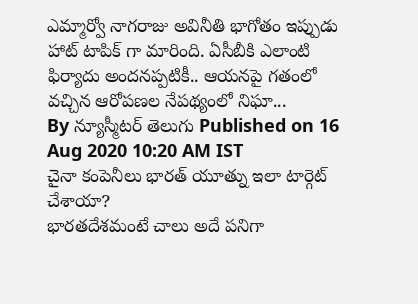ఎమ్మార్వో నాగరాజు అవినీతి భాగోతం ఇప్పుడు హాట్ టాపిక్ గా మారింది. ఏసీబీకి ఎలాంటి ఫిర్యాదు అందనప్పటికీ.. ఆయనపై గతంలో వచ్చిన ఆరోపణల నేపథ్యంలో నిఘా...
By న్యూస్మీటర్ తెలుగు Published on 16 Aug 2020 10:20 AM IST
చైనా కంపెనీలు భారత్ యూత్ను ఇలా టార్గెట్ చేశాయా?
భారతదేశమంటే చాలు అదే పనిగా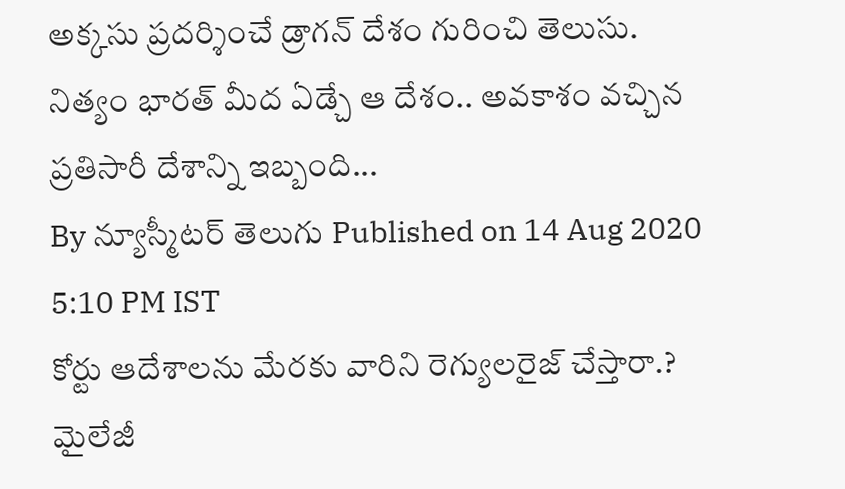అక్కసు ప్రదర్శించే డ్రాగన్ దేశం గురించి తెలుసు. నిత్యం భారత్ మీద ఏడ్చే ఆ దేశం.. అవకాశం వచ్చిన ప్రతిసారీ దేశాన్ని ఇబ్బంది...
By న్యూస్మీటర్ తెలుగు Published on 14 Aug 2020 5:10 PM IST
కోర్టు ఆదేశాలను మేరకు వారిని రెగ్యులరైజ్ చేస్తారా.?
మైలేజీ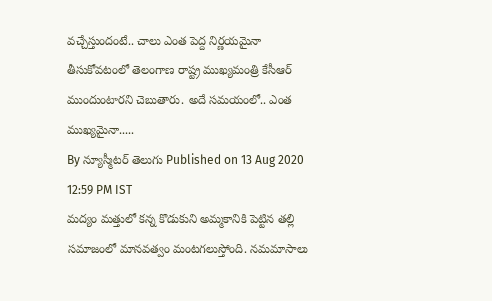వచ్చేస్తుందంటే.. చాలు ఎంత పెద్ద నిర్ణయమైనా తీసుకోవటంలో తెలంగాణ రాష్ట్ర ముఖ్యమంత్రి కేసీఆర్ ముందుంటారని చెబుతారు. అదే సమయంలో.. ఎంత ముఖ్యమైనా.....
By న్యూస్మీటర్ తెలుగు Published on 13 Aug 2020 12:59 PM IST
మద్యం మత్తులో కన్న కొడుకుని అమ్మకానికి పెట్టిన తల్లి
సమాజంలో మానవత్వం మంటగలుస్తోంది. నమమాసాలు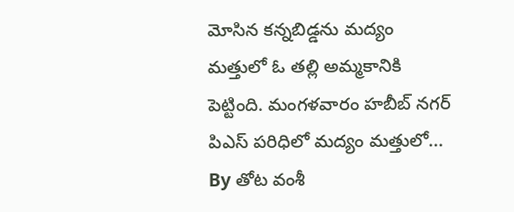మోసిన కన్నబిడ్డను మద్యం మత్తులో ఓ తల్లి అమ్మకానికి పెట్టింది. మంగళవారం హబీబ్ నగర్ పిఎస్ పరిధిలో మద్యం మత్తులో...
By తోట వంశీ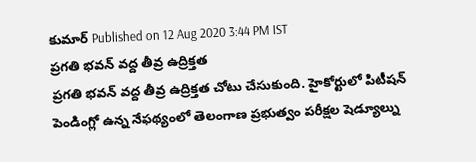కుమార్ Published on 12 Aug 2020 3:44 PM IST
ప్రగతి భవన్ వద్ద తీవ్ర ఉద్రిక్తత
ప్రగతి భవన్ వద్ద తీవ్ర ఉద్రిక్తత చోటు చేసుకుంది. హైకోర్టులో పిటీషన్ పెండింగ్లో ఉన్న నేఫథ్యంలో తెలంగాణ ప్రభుత్వం పరీక్షల షెడ్యూల్ను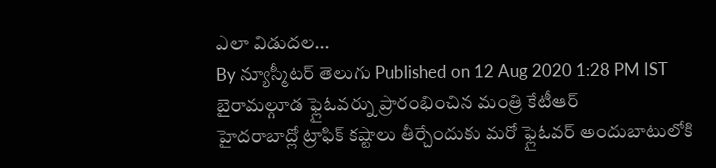ఎలా విడుదల...
By న్యూస్మీటర్ తెలుగు Published on 12 Aug 2020 1:28 PM IST
బైరామల్గూడ ఫ్లైఓవర్ను ప్రారంభించిన మంత్రి కేటీఆర్
హైదరాబాద్లో ట్రాఫిక్ కష్టాలు తీర్చేందుకు మరో ఫ్లైఓవర్ అందుబాటులోకి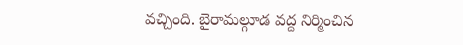వచ్చింది. బైరామల్గూడ వద్ద నిర్మించిన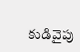కుడివైపు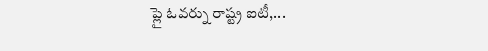ప్లై ఓవర్ను రాష్ట్ర ఐటీ,...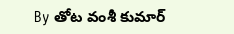By తోట వంశీ కుమార్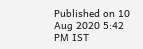Published on 10 Aug 2020 5:42 PM IST